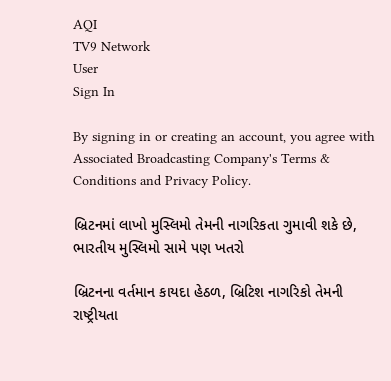AQI
TV9 Network
User
Sign In

By signing in or creating an account, you agree with Associated Broadcasting Company's Terms & Conditions and Privacy Policy.

બ્રિટનમાં લાખો મુસ્લિમો તેમની નાગરિકતા ગુમાવી શકે છે, ભારતીય મુસ્લિમો સામે પણ ખતરો

બ્રિટનના વર્તમાન કાયદા હેઠળ, બ્રિટિશ નાગરિકો તેમની રાષ્ટ્રીયતા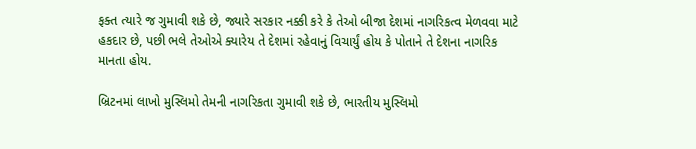ફક્ત ત્યારે જ ગુમાવી શકે છે, જ્યારે સરકાર નક્કી કરે કે તેઓ બીજા દેશમાં નાગરિકત્વ મેળવવા માટે હકદાર છે, પછી ભલે તેઓએ ક્યારેય તે દેશમાં રહેવાનું વિચાર્યું હોય કે પોતાને તે દેશના નાગરિક માનતા હોય.

બ્રિટનમાં લાખો મુસ્લિમો તેમની નાગરિકતા ગુમાવી શકે છે, ભારતીય મુસ્લિમો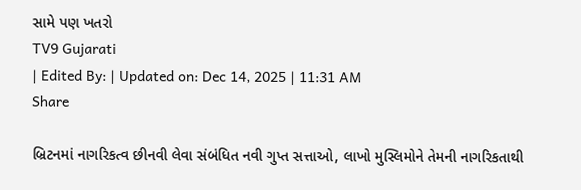સામે પણ ખતરો
TV9 Gujarati
| Edited By: | Updated on: Dec 14, 2025 | 11:31 AM
Share

બ્રિટનમાં નાગરિકત્વ છીનવી લેવા સંબંધિત નવી ગુપ્ત સત્તાઓ, લાખો મુસ્લિમોને તેમની નાગરિકતાથી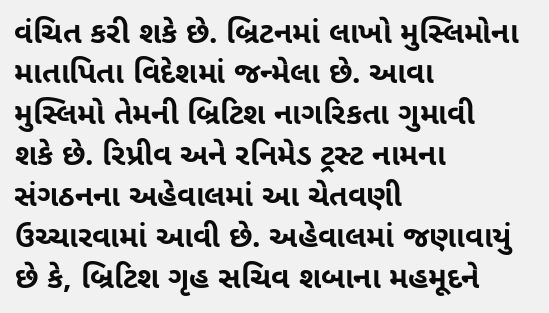વંચિત કરી શકે છે. બ્રિટનમાં લાખો મુસ્લિમોના માતાપિતા વિદેશમાં જન્મેલા છે. આવા મુસ્લિમો તેમની બ્રિટિશ નાગરિકતા ગુમાવી શકે છે. રિપ્રીવ અને રનિમેડ ટ્રસ્ટ નામના સંગઠનના અહેવાલમાં આ ચેતવણી ઉચ્ચારવામાં આવી છે. અહેવાલમાં જણાવાયું છે કે, બ્રિટિશ ગૃહ સચિવ શબાના મહમૂદને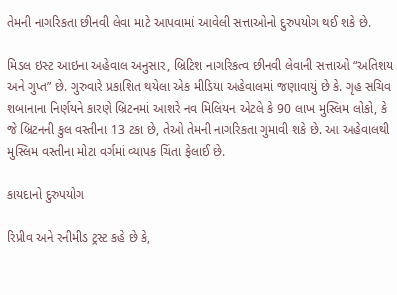તેમની નાગરિકતા છીનવી લેવા માટે આપવામાં આવેલી સત્તાઓનો દુરુપયોગ થઈ શકે છે.

મિડલ ઇસ્ટ આઇના અહેવાલ અનુસાર, બ્રિટિશ નાગરિકત્વ છીનવી લેવાની સત્તાઓ “અતિશય અને ગુપ્ત” છે. ગુરુવારે પ્રકાશિત થયેલા એક મીડિયા અહેવાલમાં જણાવાયું છે કે. ગૃહ સચિવ શબાનાના નિર્ણયને કારણે બ્રિટનમાં આશરે નવ મિલિયન એટલે કે 90 લાખ મુસ્લિમ લોકો, કે જે બ્રિટનની કુલ વસ્તીના 13 ટકા છે, તેઓ તેમની નાગરિકતા ગુમાવી શકે છે. આ અહેવાલથી મુસ્લિમ વસ્તીના મોટા વર્ગમાં વ્યાપક ચિંતા ફેલાઈ છે.

કાયદાનો દુરુપયોગ

રિપ્રીવ અને રનીમીડ ટ્રસ્ટ કહે છે કે,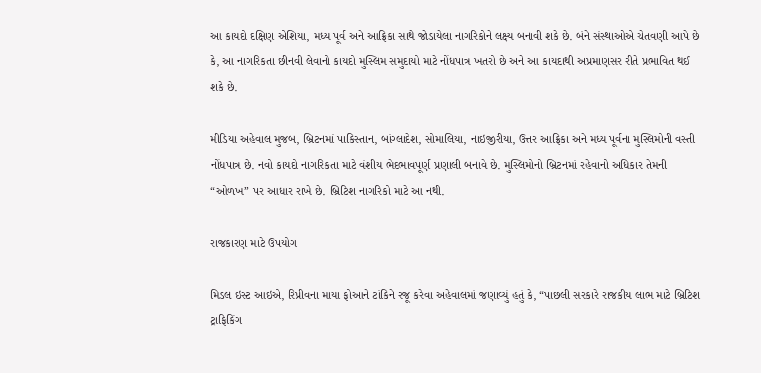આ કાયદો દક્ષિણ એશિયા, મધ્ય પૂર્વ અને આફ્રિકા સાથે જોડાયેલા નાગરિકોને લક્ષ્ય બનાવી શકે છે. બંને સંસ્થાઓએ ચેતવણી આપે છે કે, આ નાગરિકતા છીનવી લેવાનો કાયદો મુસ્લિમ સમુદાયો માટે નોંધપાત્ર ખતરો છે અને આ કાયદાથી અપ્રમાણસર રીતે પ્રભાવિત થઈ શકે છે.

મીડિયા અહેવાલ મુજબ, બ્રિટનમાં પાકિસ્તાન, બાંગ્લાદેશ, સોમાલિયા, નાઇજીરીયા, ઉત્તર આફ્રિકા અને મધ્ય પૂર્વના મુસ્લિમોની વસ્તી નોંધપાત્ર છે. નવો કાયદો નાગરિકતા માટે વંશીય ભેદભાવપૂર્ણ પ્રણાલી બનાવે છે. મુસ્લિમોનો બ્રિટનમાં રહેવાનો અધિકાર તેમની “ઓળખ” પર આધાર રાખે છે. બ્રિટિશ નાગરિકો માટે આ નથી.

રાજકારણ માટે ઉપયોગ

મિડલ ઇસ્ટ આઇએ, રિપ્રીવના માયા ફોઆને ટાંકિને રજૂ કરેવા અહેવાલમાં જણાવ્યું હતું કે, “પાછલી સરકારે રાજકીય લાભ માટે બ્રિટિશ ટ્રાફિકિંગ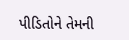પીડિતોને તેમની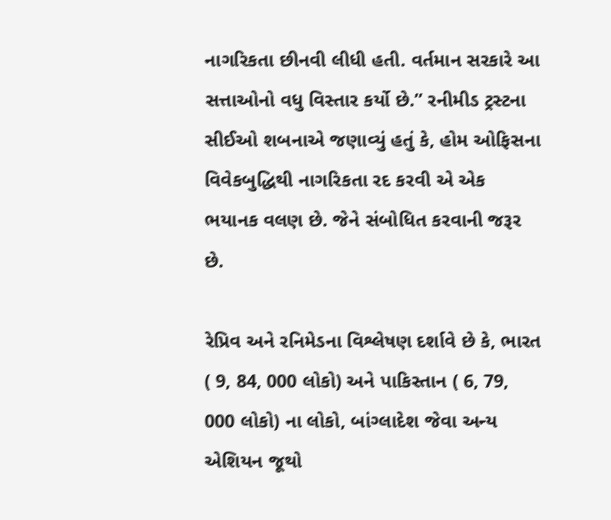નાગરિકતા છીનવી લીધી હતી. વર્તમાન સરકારે આ સત્તાઓનો વધુ વિસ્તાર કર્યો છે.” રનીમીડ ટ્રસ્ટના સીઈઓ શબનાએ જણાવ્યું હતું કે, હોમ ઓફિસના વિવેકબુદ્ધિથી નાગરિકતા રદ કરવી એ એક ભયાનક વલણ છે. જેને સંબોધિત કરવાની જરૂર છે.

રેપ્રિવ અને રનિમેડના વિશ્લેષણ દર્શાવે છે કે, ભારત ( 9, 84, 000 લોકો) અને પાકિસ્તાન ( 6, 79, 000 લોકો) ના લોકો, બાંગ્લાદેશ જેવા અન્ય એશિયન જૂથો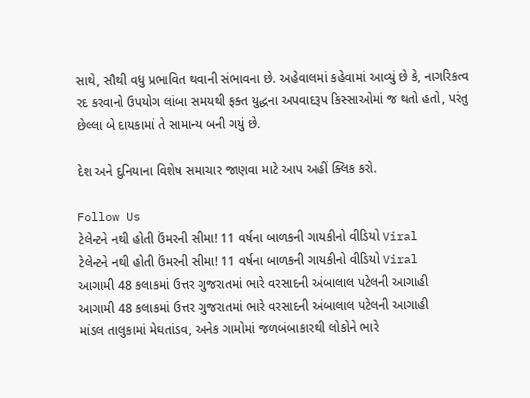સાથે, સૌથી વધુ પ્રભાવિત થવાની સંભાવના છે. અહેવાલમાં કહેવામાં આવ્યું છે કે, નાગરિકત્વ રદ કરવાનો ઉપયોગ લાંબા સમયથી ફક્ત યુદ્ધના અપવાદરૂપ કિસ્સાઓમાં જ થતો હતો, પરંતુ છેલ્લા બે દાયકામાં તે સામાન્ય બની ગયું છે.

દેશ અને દુનિયાના વિશેષ સમાચાર જાણવા માટે આપ અહીં ક્લિક કરો.

Follow Us
ટેલેન્ટને નથી હોતી ઉંમરની સીમા! 11 વર્ષના બાળકની ગાયકીનો વીડિયો Viral
ટેલેન્ટને નથી હોતી ઉંમરની સીમા! 11 વર્ષના બાળકની ગાયકીનો વીડિયો Viral
આગામી 48 કલાકમાં ઉત્તર ગુજરાતમાં ભારે વરસાદની અંબાલાલ પટેલની આગાહી
આગામી 48 કલાકમાં ઉત્તર ગુજરાતમાં ભારે વરસાદની અંબાલાલ પટેલની આગાહી
માંડલ તાલુકામાં મેઘતાંડવ, અનેક ગામોમાં જળબંબાકારથી લોકોને ભારે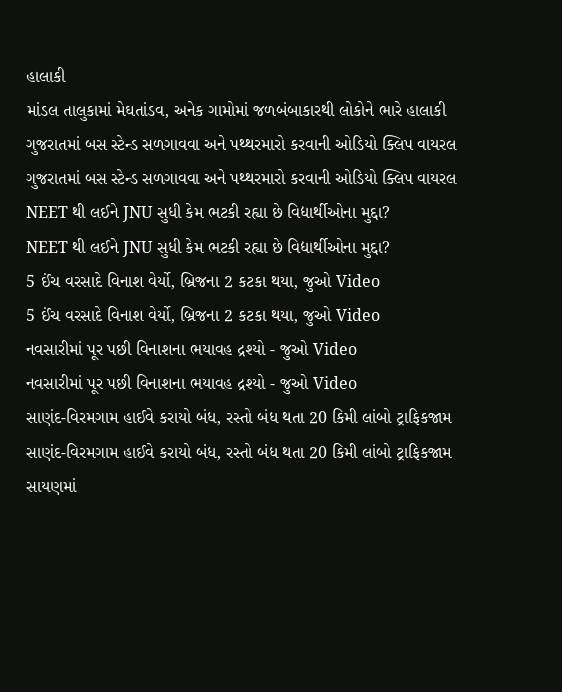હાલાકી
માંડલ તાલુકામાં મેઘતાંડવ, અનેક ગામોમાં જળબંબાકારથી લોકોને ભારે હાલાકી
ગુજરાતમાં બસ સ્ટેન્ડ સળગાવવા અને પથ્થરમારો કરવાની ઓડિયો ક્લિપ વાયરલ
ગુજરાતમાં બસ સ્ટેન્ડ સળગાવવા અને પથ્થરમારો કરવાની ઓડિયો ક્લિપ વાયરલ
NEET થી લઈને JNU સુધી કેમ ભટકી રહ્યા છે વિદ્યાર્થીઓના મુદ્દા?
NEET થી લઈને JNU સુધી કેમ ભટકી રહ્યા છે વિદ્યાર્થીઓના મુદ્દા?
5 ઈંચ વરસાદે વિનાશ વેર્યો, બ્રિજના 2 કટકા થયા, જુઓ Video
5 ઈંચ વરસાદે વિનાશ વેર્યો, બ્રિજના 2 કટકા થયા, જુઓ Video
નવસારીમાં પૂર પછી વિનાશના ભયાવહ દ્રશ્યો - જુઓ Video
નવસારીમાં પૂર પછી વિનાશના ભયાવહ દ્રશ્યો - જુઓ Video
સાણંદ-વિરમગામ હાઈવે કરાયો બંધ, રસ્તો બંધ થતા 20 કિમી લાંબો ટ્રાફિકજામ
સાણંદ-વિરમગામ હાઈવે કરાયો બંધ, રસ્તો બંધ થતા 20 કિમી લાંબો ટ્રાફિકજામ
સાયણમાં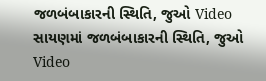જળબંબાકારની સ્થિતિ, જુઓ Video
સાયણમાં જળબંબાકારની સ્થિતિ, જુઓ Video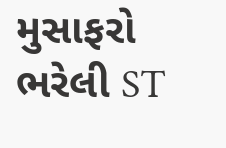મુસાફરો ભરેલી ST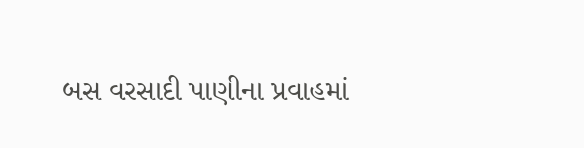બસ વરસાદી પાણીના પ્રવાહમાં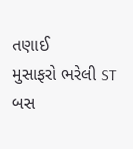તણાઈ
મુસાફરો ભરેલી ST બસ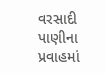વરસાદી પાણીના પ્રવાહમાં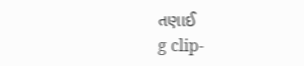તણાઈ
g clip-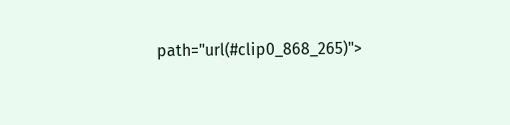path="url(#clip0_868_265)">